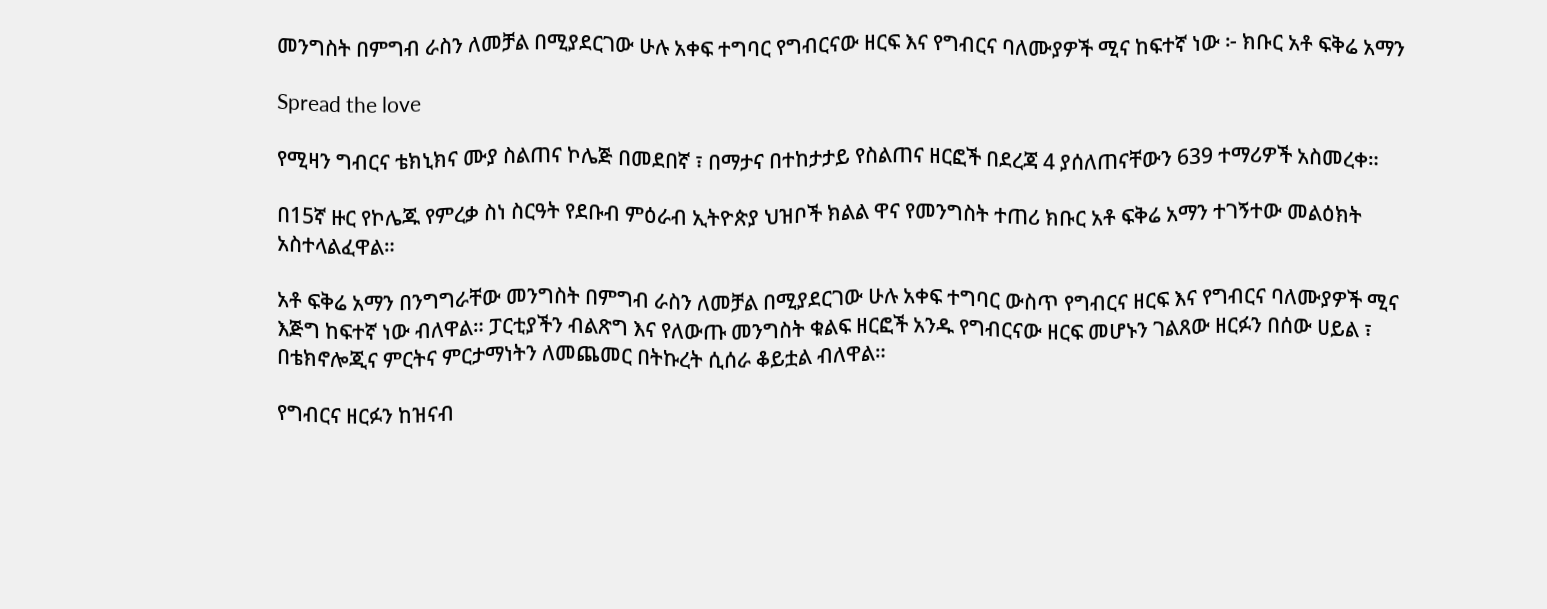መንግስት በምግብ ራስን ለመቻል በሚያደርገው ሁሉ አቀፍ ተግባር የግብርናው ዘርፍ እና የግብርና ባለሙያዎች ሚና ከፍተኛ ነው ፦ ክቡር አቶ ፍቅሬ አማን

Spread the love

የሚዛን ግብርና ቴክኒክና ሙያ ስልጠና ኮሌጅ በመደበኛ ፣ በማታና በተከታታይ የስልጠና ዘርፎች በደረጃ 4 ያሰለጠናቸውን 639 ተማሪዎች አስመረቀ።

በ15ኛ ዙር የኮሌጁ የምረቃ ስነ ስርዓት የደቡብ ምዕራብ ኢትዮጵያ ህዝቦች ክልል ዋና የመንግስት ተጠሪ ክቡር አቶ ፍቅሬ አማን ተገኝተው መልዕክት አስተላልፈዋል።

አቶ ፍቅሬ አማን በንግግራቸው መንግስት በምግብ ራስን ለመቻል በሚያደርገው ሁሉ አቀፍ ተግባር ውስጥ የግብርና ዘርፍ እና የግብርና ባለሙያዎች ሚና እጅግ ከፍተኛ ነው ብለዋል። ፓርቲያችን ብልጽግ እና የለውጡ መንግስት ቁልፍ ዘርፎች አንዱ የግብርናው ዘርፍ መሆኑን ገልጸው ዘርፉን በሰው ሀይል ፣ በቴክኖሎጂና ምርትና ምርታማነትን ለመጨመር በትኩረት ሲሰራ ቆይቷል ብለዋል።

የግብርና ዘርፉን ከዝናብ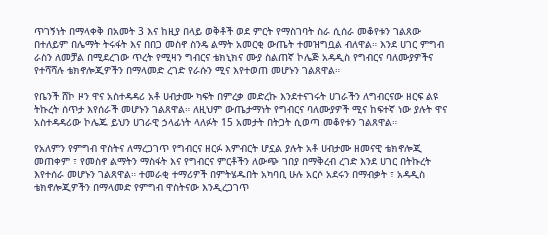ጥገኝነት በማላቀቅ በአመት 3 እና ከዚያ በላይ ወቅቶች ወደ ምርት የማስገባት ስራ ሲሰራ መቆየቱን ገልጸው በተለይም በሌማት ትሩፋት እና በበጋ መስኖ ስንዴ ልማት አመርቂ ውጤት ተመዝግቧል ብለዋል። እንደ ሀገር ምግብ ራስን ለመቻል በሚደረገው ጥረት የሚዛን ግብርና ቴክኒክና ሙያ ስልጠኛ ኮሌጅ አዳዲስ የግብርና ባለሙያዎችና የተሻሻሉ ቴክኖሎጂዎችን በማላመድ ረገድ የራሱን ሚና እየተወጠ መሆኑን ገልጸዋል።

የቤንች ሸኮ ዞን ዋና አስተዳዳሪ አቶ ሀብታሙ ካፍት በምረቃ መድረኩ እንደተናገሩት ሀገራችን ለግብርናው ዘርፍ ልዩ ትኩረት ሰጥታ እየሰራች መሆኑን ገልጸዋል። ለዚህም ውጤታማነት የግብርና ባለሙያዎች ሚና ከፍተኛ ነው ያሉት ዋና አስተዳዳሪው ኮሌጁ ይህን ሀገራዊ ኃላፊነት ላለፉት 15 አመታት በትጋት ሲወጣ መቆየቱን ገልጸዋል።

የአለምን የምግብ ዋስትና ለማረጋገጥ የግብርና ዘርፉ እምብርት ሆኗል ያሉት አቶ ሀብታሙ ዘመናዊ ቴክኖሎጂ መጠቀም ፣ የመስኖ ልማትን ማስፋት እና የግብርና ምርቶችን ለውጭ ገበያ በማቅረብ ረገድ እንደ ሀገር በትኩረት እየተሰራ መሆኑን ገልጸዋል። ተመራቂ ተማሪዎች በምትሄዱበት አካባቢ ሁሉ አርሶ አደሩን በማብቃት ፣ አዳዲስ ቴክኖሎጂዎችን በማላመድ የምግብ ዋስትናው እንዲረጋገጥ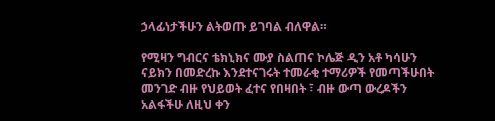ኃላፊነታችሁን ልትወጡ ይገባል ብለዋል።

የሚዛን ግብርና ቴክኒክና ሙያ ስልጠና ኮሌጅ ዲን አቶ ካሳሁን ናይክን በመድረኩ እንደተናገሩት ተመራቂ ተማሪዎች የመጣችሁበት መንገድ ብዙ የህይወት ፈተና የበዛበት ፣ ብዙ ውጣ ውረዶችን አልፋችሁ ለዚህ ቀን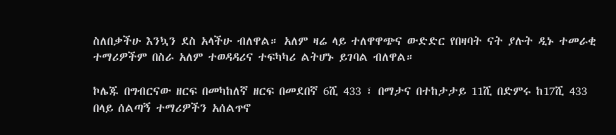ስለበቃችሁ እንኳን ደስ አላችሁ ብለዋል። አለም ዛሬ ላይ ተለዋዋጭና ውድድር የበዛባት ናት ያሉት ዲኑ ተመራቂ ተማሪዎችም በስራ አለም ተወዳዳሪና ተፍካካሪ ልትሆኑ ይገባል ብለዋል።

ኮሌጁ በግብርናው ዘርፍ በመካከለኛ ዘርፍ በመደበኛ 6ሺ 433 ፣ በማታና በተከታታይ 11ሺ በድምሩ ከ17ሺ 433 በላይ ሰልጣኝ ተማሪዎችን አሰልጥኖ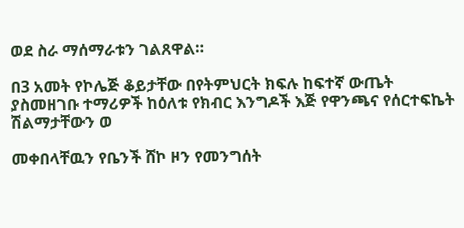ወደ ስራ ማሰማራቱን ገልጸዋል።

በ3 አመት የኮሌጅ ቆይታቸው በየትምህርት ክፍሉ ከፍተኛ ውጤት ያስመዘገቡ ተማሪዎች ከዕለቱ የክብር እንግዶች እጅ የዋንጫና የሰርተፍኬት ሽልማታቸውን ወ

መቀበላቸዉን የቤንች ሸኮ ዞን የመንግሰት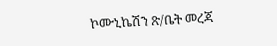ኮሙኒኬሽን ጽ/ቤት መረጃ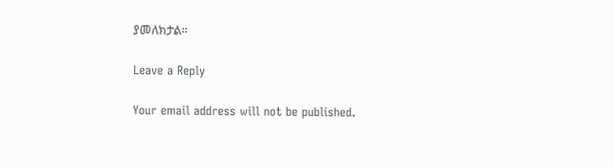ያመለክታል።

Leave a Reply

Your email address will not be published.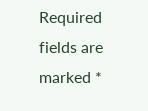Required fields are marked *